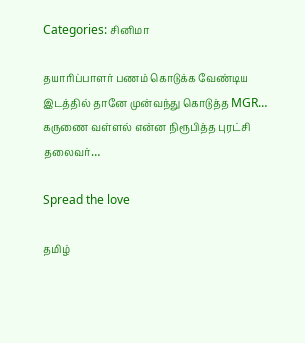Categories: சினிமா

தயாரிப்பாளர் பணம் கொடுக்க வேண்டிய இடத்தில் தானே முன்வந்து கொடுத்த MGR… கருணை வள்ளல் என்ன நிரூபித்த புரட்சி தலைவர்…

Spread the love

தமிழ்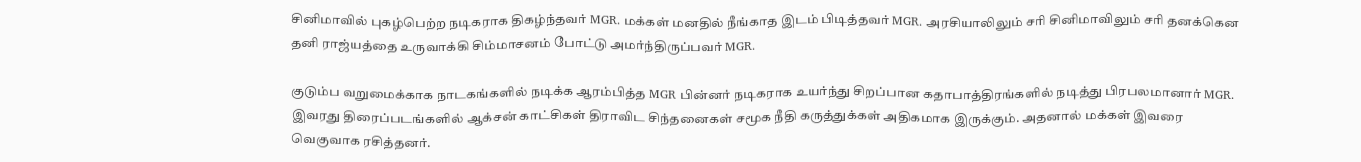சினிமாவில் புகழ்பெற்ற நடிகராக திகழ்ந்தவர் MGR. மக்கள் மனதில் நீங்காத இடம் பிடித்தவர் MGR. அரசியாலிலும் சரி சினிமாவிலும் சரி தனக்கென தனி ராஜ்யத்தை உருவாக்கி சிம்மாசனம் போட்டு அமர்ந்திருப்பவர் MGR.

குடும்ப வறுமைக்காக நாடகங்களில் நடிக்க ஆரம்பித்த MGR பின்னர் நடிகராக உயர்ந்து சிறப்பான கதாபாத்திரங்களில் நடித்து பிரபலமானார் MGR. இவரது திரைப்படங்களில் ஆக்சன் காட்சிகள் திராவிட சிந்தனைகள் சமூக நீதி கருத்துக்கள் அதிகமாக இருக்கும். அதனால் மக்கள் இவரை வெகுவாக ரசித்தனர்.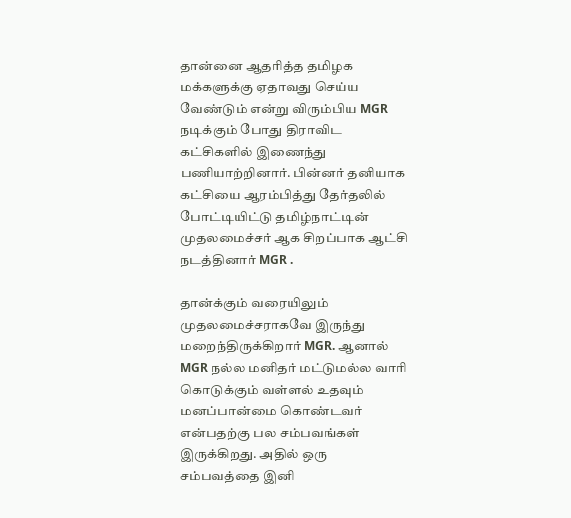தான்னை ஆதரித்த தமிழக மக்களுக்கு ஏதாவது செய்ய வேண்டும் என்று விரும்பிய MGR நடிக்கும் போது திராவிட கட்சிகளில் இணைந்து பணியாற்றினார். பின்னர் தனியாக கட்சியை ஆரம்பித்து தேர்தலில் போட்டியிட்டு தமிழ்நாட்டின் முதலமைச்சர் ஆக சிறப்பாக ஆட்சி நடத்தினார் MGR .

தான்க்கும் வரையிலும் முதலமைச்சராகவே இருந்து மறைந்திருக்கிறார் MGR. ஆனால் MGR நல்ல மனிதர் மட்டுமல்ல வாரி கொடுக்கும் வள்ளல் உதவும் மனப்பான்மை கொண்டவர் என்பதற்கு பல சம்பவங்கள் இருக்கிறது. அதில் ஒரு சம்பவத்தை இனி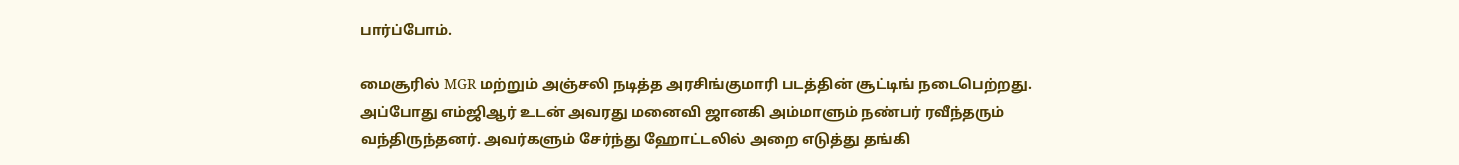பார்ப்போம்.

மைசூரில் MGR மற்றும் அஞ்சலி நடித்த அரசிங்குமாரி படத்தின் சூட்டிங் நடைபெற்றது. அப்போது எம்ஜிஆர் உடன் அவரது மனைவி ஜானகி அம்மாளும் நண்பர் ரவீந்தரும் வந்திருந்தனர். அவர்களும் சேர்ந்து ஹோட்டலில் அறை எடுத்து தங்கி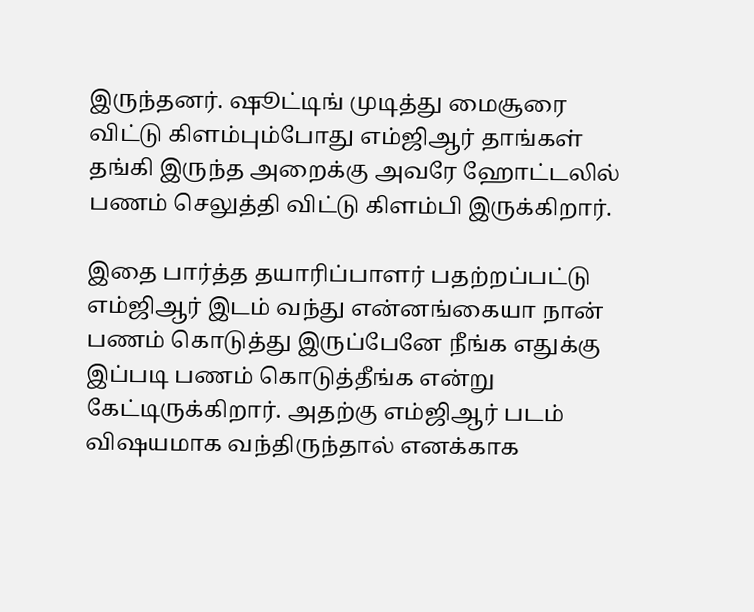இருந்தனர். ஷூட்டிங் முடித்து மைசூரை விட்டு கிளம்பும்போது எம்ஜிஆர் தாங்கள் தங்கி இருந்த அறைக்கு அவரே ஹோட்டலில் பணம் செலுத்தி விட்டு கிளம்பி இருக்கிறார்.

இதை பார்த்த தயாரிப்பாளர் பதற்றப்பட்டு எம்ஜிஆர் இடம் வந்து என்னங்கையா நான் பணம் கொடுத்து இருப்பேனே நீங்க எதுக்கு இப்படி பணம் கொடுத்தீங்க என்று கேட்டிருக்கிறார். அதற்கு எம்ஜிஆர் படம் விஷயமாக வந்திருந்தால் எனக்காக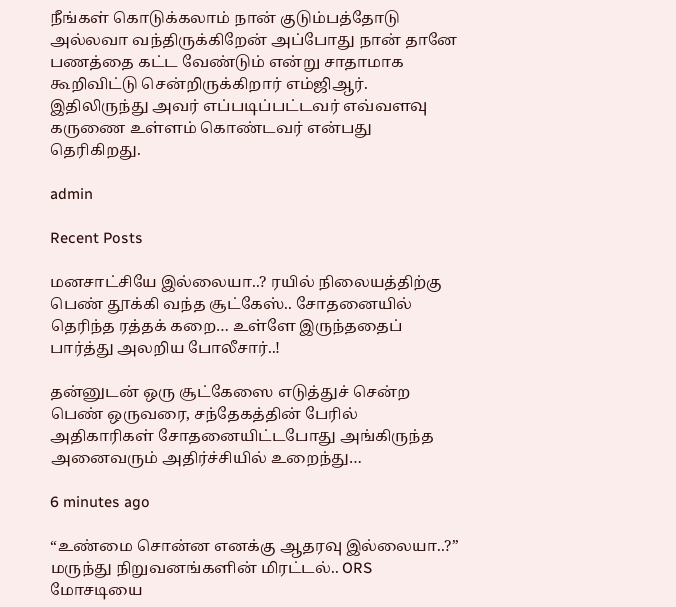நீங்கள் கொடுக்கலாம் நான் குடும்பத்தோடு அல்லவா வந்திருக்கிறேன் அப்போது நான் தானே பணத்தை கட்ட வேண்டும் என்று சாதாமாக கூறிவிட்டு சென்றிருக்கிறார் எம்ஜிஆர். இதிலிருந்து அவர் எப்படிப்பட்டவர் எவ்வளவு கருணை உள்ளம் கொண்டவர் என்பது தெரிகிறது.

admin

Recent Posts

மனசாட்சியே இல்லையா..? ரயில் நிலையத்திற்கு பெண் தூக்கி வந்த சூட்கேஸ்.. சோதனையில் தெரிந்த ரத்தக் கறை… உள்ளே இருந்ததைப் பார்த்து அலறிய போலீசார்..!

தன்னுடன் ஒரு சூட்கேஸை எடுத்துச் சென்ற பெண் ஒருவரை, சந்தேகத்தின் பேரில் அதிகாரிகள் சோதனையிட்டபோது அங்கிருந்த அனைவரும் அதிர்ச்சியில் உறைந்து…

6 minutes ago

“உண்மை சொன்ன எனக்கு ஆதரவு இல்லையா..?” மருந்து நிறுவனங்களின் மிரட்டல்.. ORS மோசடியை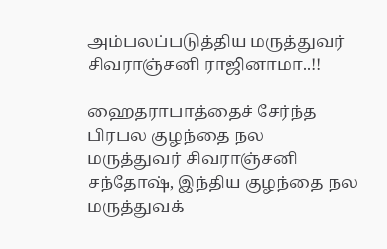அம்பலப்படுத்திய மருத்துவர் சிவராஞ்சனி ராஜினாமா..!!

ஹைதராபாத்தைச் சேர்ந்த பிரபல குழந்தை நல மருத்துவர் சிவராஞ்சனி சந்தோஷ், இந்திய குழந்தை நல மருத்துவக்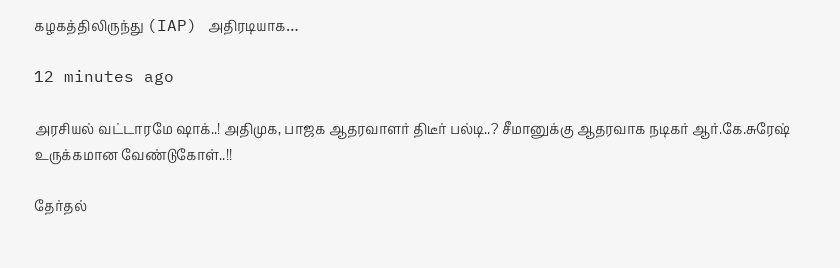கழகத்திலிருந்து (IAP) அதிரடியாக…

12 minutes ago

அரசியல் வட்டாரமே ஷாக்..! அதிமுக, பாஜக ஆதரவாளர் திடீர் பல்டி..? சீமானுக்கு ஆதரவாக நடிகர் ஆர்.கே.சுரேஷ் உருக்கமான வேண்டுகோள்..!!

தேர்தல்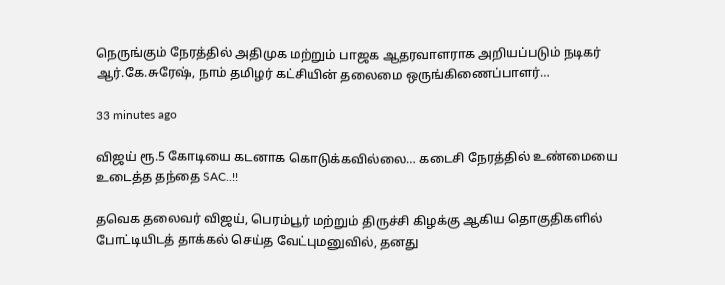நெருங்கும் நேரத்தில் அதிமுக மற்றும் பாஜக ஆதரவாளராக அறியப்படும் நடிகர் ஆர்.கே.சுரேஷ், நாம் தமிழர் கட்சியின் தலைமை ஒருங்கிணைப்பாளர்…

33 minutes ago

விஜய் ரூ.5 கோடியை கடனாக கொடுக்கவில்லை… கடைசி நேரத்தில் உண்மையை உடைத்த தந்தை SAC..!!

தவெக தலைவர் விஜய், பெரம்பூர் மற்றும் திருச்சி கிழக்கு ஆகிய தொகுதிகளில் போட்டியிடத் தாக்கல் செய்த வேட்புமனுவில், தனது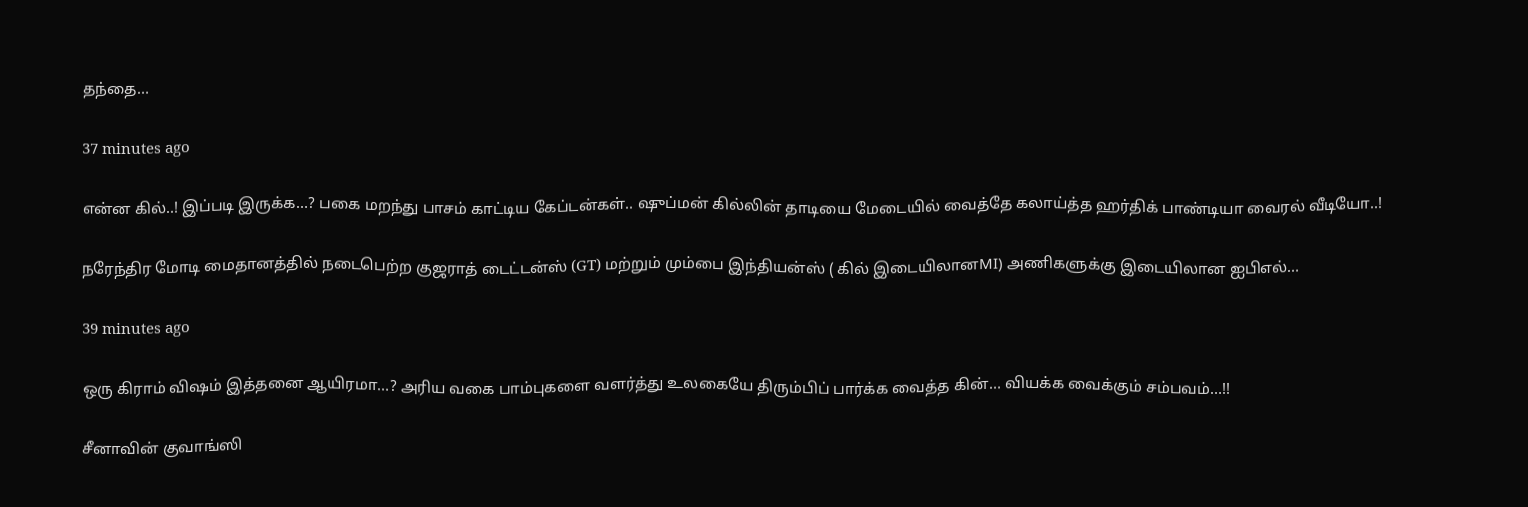தந்தை…

37 minutes ago

என்ன கில்..! இப்படி இருக்க…? பகை மறந்து பாசம் காட்டிய கேப்டன்கள்.. ஷுப்மன் கில்லின் தாடியை மேடையில் வைத்தே கலாய்த்த ஹர்திக் பாண்டியா வைரல் வீடியோ..!

நரேந்திர மோடி மைதானத்தில் நடைபெற்ற குஜராத் டைட்டன்ஸ் (GT) மற்றும் மும்பை இந்தியன்ஸ் ( கில் இடையிலானMI) அணிகளுக்கு இடையிலான ஐபிஎல்…

39 minutes ago

ஒரு கிராம் விஷம் இத்தனை ஆயிரமா…? அரிய வகை பாம்புகளை வளர்த்து உலகையே திரும்பிப் பார்க்க வைத்த கின்… வியக்க வைக்கும் சம்பவம்…!!

சீனாவின் குவாங்ஸி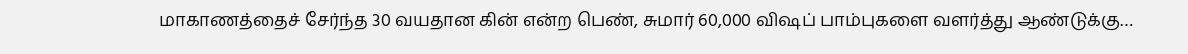மாகாணத்தைச் சேர்ந்த 30 வயதான கின் என்ற பெண், சுமார் 60,000 விஷப் பாம்புகளை வளர்த்து ஆண்டுக்கு…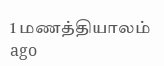1 மணத்தியாலம் ago